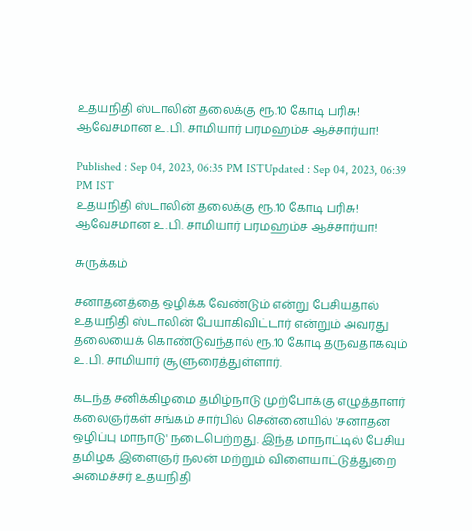உதயநிதி ஸ்டாலின் தலைக்கு ரூ.10 கோடி பரிசு! ஆவேசமான உ.பி. சாமியார் பரமஹம்ச ஆச்சார்யா!

Published : Sep 04, 2023, 06:35 PM ISTUpdated : Sep 04, 2023, 06:39 PM IST
உதயநிதி ஸ்டாலின் தலைக்கு ரூ.10 கோடி பரிசு! ஆவேசமான உ.பி. சாமியார் பரமஹம்ச ஆச்சார்யா!

சுருக்கம்

சனாதனத்தை ஒழிக்க வேண்டும் என்று பேசியதால் உதயநிதி ஸ்டாலின் பேயாகிவிட்டார் என்றும் அவரது தலையைக் கொண்டுவந்தால் ரூ.10 கோடி தருவதாகவும் உ.பி. சாமியார் சூளுரைத்துள்ளார்.

கடந்த சனிக்கிழமை தமிழ்நாடு முற்போக்கு எழுத்தாளர் கலைஞர்கள் சங்கம் சார்பில் சென்னையில் 'சனாதன ஒழிப்பு மாநாடு' நடைபெற்றது. இந்த மாநாட்டில் பேசிய தமிழக இளைஞர் நலன் மற்றும் விளையாட்டுத்துறை அமைச்சர் உதயநிதி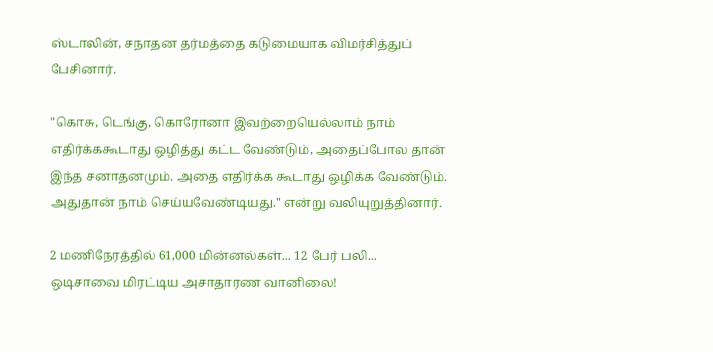ஸ்டாலின், சநாதன தர்மத்தை கடுமையாக விமர்சித்துப் பேசினார்.

"கொசு, டெங்கு, கொரோனா இவற்றையெல்லாம் நாம் எதிர்க்ககூடாது ஒழித்து கட்ட வேண்டும், அதைப்போல தான் இந்த சனாதனமும். அதை எதிர்க்க கூடாது ஒழிக்க வேண்டும். அதுதான் நாம் செய்யவேண்டியது." என்று வலியுறுத்தினார்.

2 மணிநேரத்தில் 61,000 மின்னல்கள்... 12 பேர் பலி... ஒடிசாவை மிரட்டிய அசாதாரண வானிலை!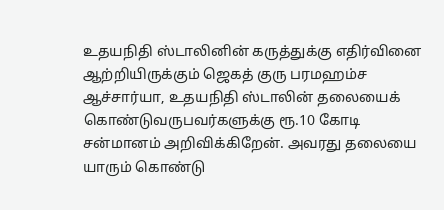உதயநிதி ஸ்டாலினின் கருத்துக்கு எதிர்வினை ஆற்றியிருக்கும் ஜெகத் குரு பரமஹம்ச ஆச்சார்யா, உதயநிதி ஸ்டாலின் தலையைக் கொண்டுவருபவர்களுக்கு ரூ.10 கோடி சன்மானம் அறிவிக்கிறேன். அவரது தலையை யாரும் கொண்டு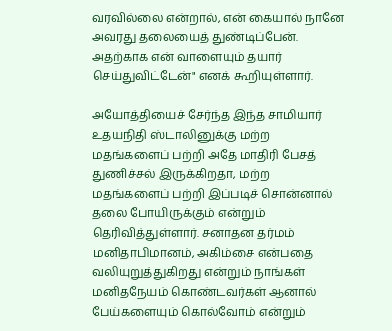வரவில்லை என்றால், என் கையால் நானே அவரது தலையைத் துண்டிப்பேன். அதற்காக என் வாளையும் தயார் செய்துவிட்டேன்" எனக் கூறியுள்ளார்.

அயோத்தியைச் சேர்ந்த இந்த சாமியார் உதயநிதி ஸ்டாலினுக்கு மற்ற மதங்களைப் பற்றி அதே மாதிரி பேசத் துணிச்சல் இருக்கிறதா, மற்ற மதங்களைப் பற்றி இப்படிச் சொன்னால் தலை போயிருக்கும் என்றும் தெரிவித்துள்ளார். சனாதன தர்மம் மனிதாபிமானம், அகிம்சை என்பதை வலியுறுத்துகிறது என்றும் நாங்கள் மனிதநேயம் கொண்டவர்கள் ஆனால் பேய்களையும் கொல்வோம் என்றும்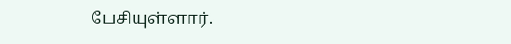பேசியுள்ளார்.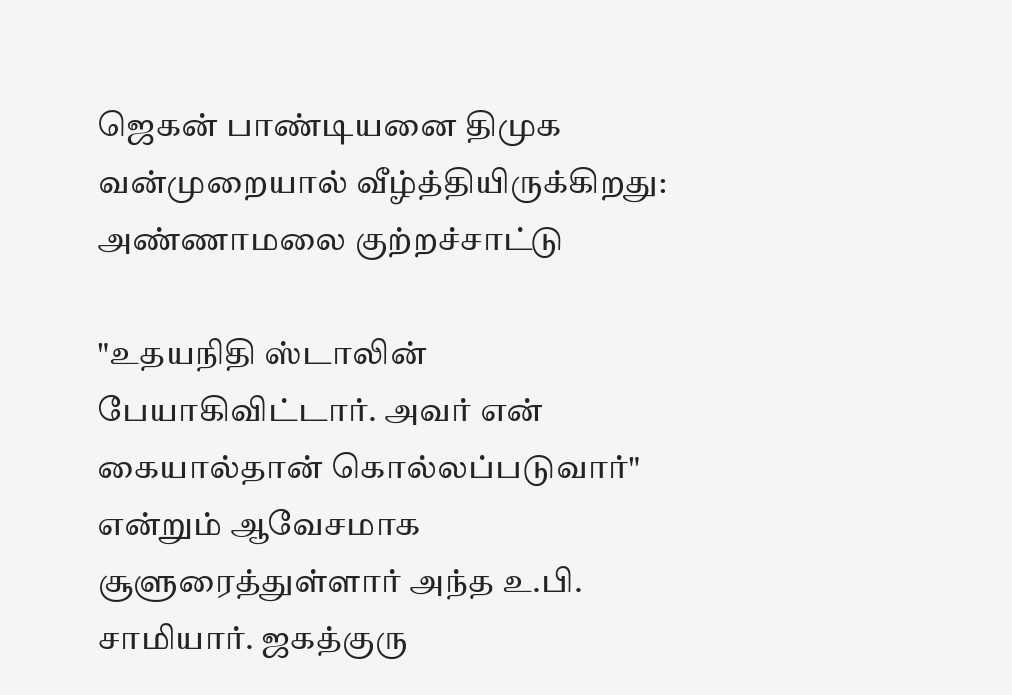ஜெகன் பாண்டியனை திமுக வன்முறையால் வீழ்த்தியிருக்கிறது: அண்ணாமலை குற்றச்சாட்டு

"உதயநிதி ஸ்டாலின் பேயாகிவிட்டார். அவர் என் கையால்தான் கொல்லப்படுவார்" என்றும் ஆவேசமாக சூளுரைத்துள்ளார் அந்த உ.பி. சாமியார். ஜகத்குரு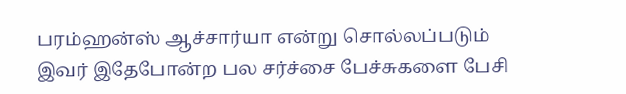பரம்ஹன்ஸ் ஆச்சார்யா என்று சொல்லப்படும் இவர் இதேபோன்ற பல சர்ச்சை பேச்சுகளை பேசி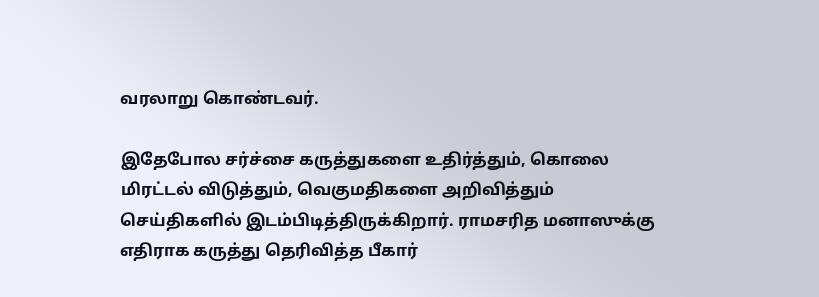வரலாறு கொண்டவர்.

இதேபோல சர்ச்சை கருத்துகளை உதிர்த்தும், கொலை மிரட்டல் விடுத்தும், வெகுமதிகளை அறிவித்தும் செய்திகளில் இடம்பிடித்திருக்கிறார். ராமசரித மனாஸுக்கு எதிராக கருத்து தெரிவித்த பீகார்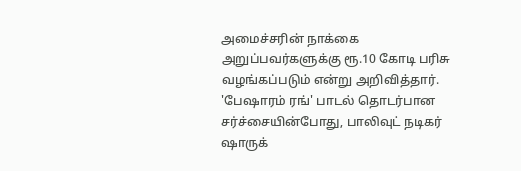அமைச்சரின் நாக்கை அறுப்பவர்களுக்கு ரூ.10 கோடி பரிசு வழங்கப்படும் என்று அறிவித்தார். 'பேஷாரம் ரங்' பாடல் தொடர்பான சர்ச்சையின்போது, பாலிவுட் நடிகர் ஷாருக்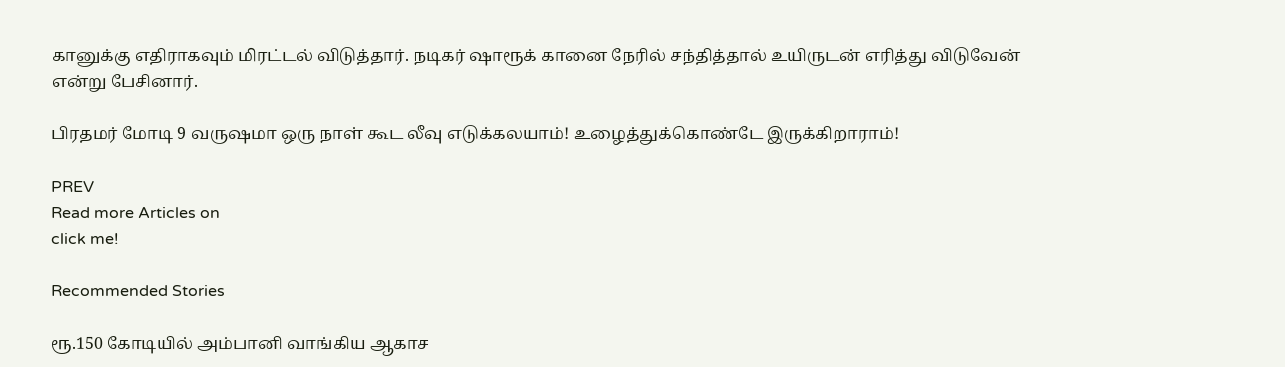கானுக்கு எதிராகவும் மிரட்டல் விடுத்தார். நடிகர் ஷாரூக் கானை நேரில் சந்தித்தால் உயிருடன் எரித்து விடுவேன் என்று பேசினார்.

பிரதமர் மோடி 9 வருஷமா ஒரு நாள் கூட லீவு எடுக்கலயாம்! உழைத்துக்கொண்டே இருக்கிறாராம்!

PREV
Read more Articles on
click me!

Recommended Stories

ரூ.150 கோடியில் அம்பானி வாங்கிய ஆகாச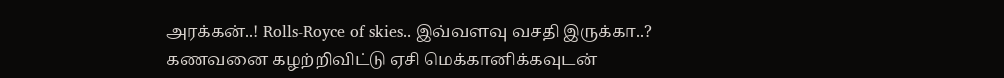அரக்கன்..! Rolls-Royce of skies.. இவ்வளவு வசதி இருக்கா..?
கணவனை கழற்றிவிட்டு ஏசி மெக்கானிக்கவுடன்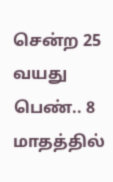சென்ற 25 வயது பெண்.. 8 மாதத்தில்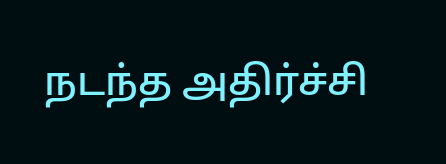நடந்த அதிர்ச்சி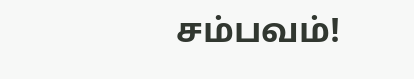சம்பவம்!